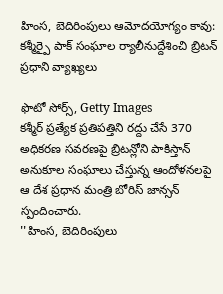హింస, బెదిరింపులు ఆమోదయోగ్యం కావు: కశ్మీర్పై పాక్ సంఘాల ర్యాలీనుద్దేశించి బ్రిటన్ ప్రధాని వ్యాఖ్యలు

ఫొటో సోర్స్, Getty Images
కశ్మీర్ ప్రత్యేక ప్రతిపత్తిని రద్దు చేసే 370 అధికరణ సవరణపై బ్రిటన్లోని పాకిస్తాన్ అనుకూల సంఘాలు చేస్తున్న ఆందోళనలపై ఆ దేశ ప్రధాన మంత్రి బోరిస్ జాన్సన్ స్పందించారు.
''హింస, బెదిరింపులు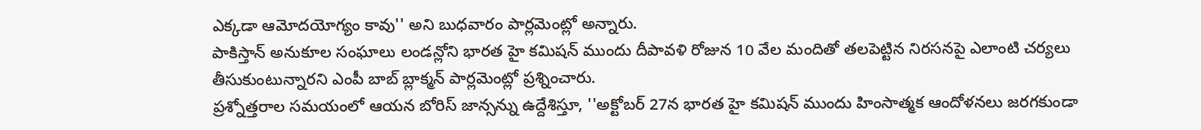ఎక్కడా ఆమోదయోగ్యం కావు'' అని బుధవారం పార్లమెంట్లో అన్నారు.
పాకిస్తాన్ అనుకూల సంఘాలు లండన్లోని భారత హై కమిషన్ ముందు దీపావళి రోజున 10 వేల మందితో తలపెట్టిన నిరసనపై ఎలాంటి చర్యలు తీసుకుంటున్నారని ఎంపీ బాబ్ బ్లాక్మన్ పార్లమెంట్లో ప్రశ్నించారు.
ప్రశ్నోత్తరాల సమయంలో ఆయన బోరిస్ జాన్సన్ను ఉద్దేశిస్తూ, ''అక్టోబర్ 27న భారత హై కమిషన్ ముందు హింసాత్మక ఆందోళనలు జరగకుండా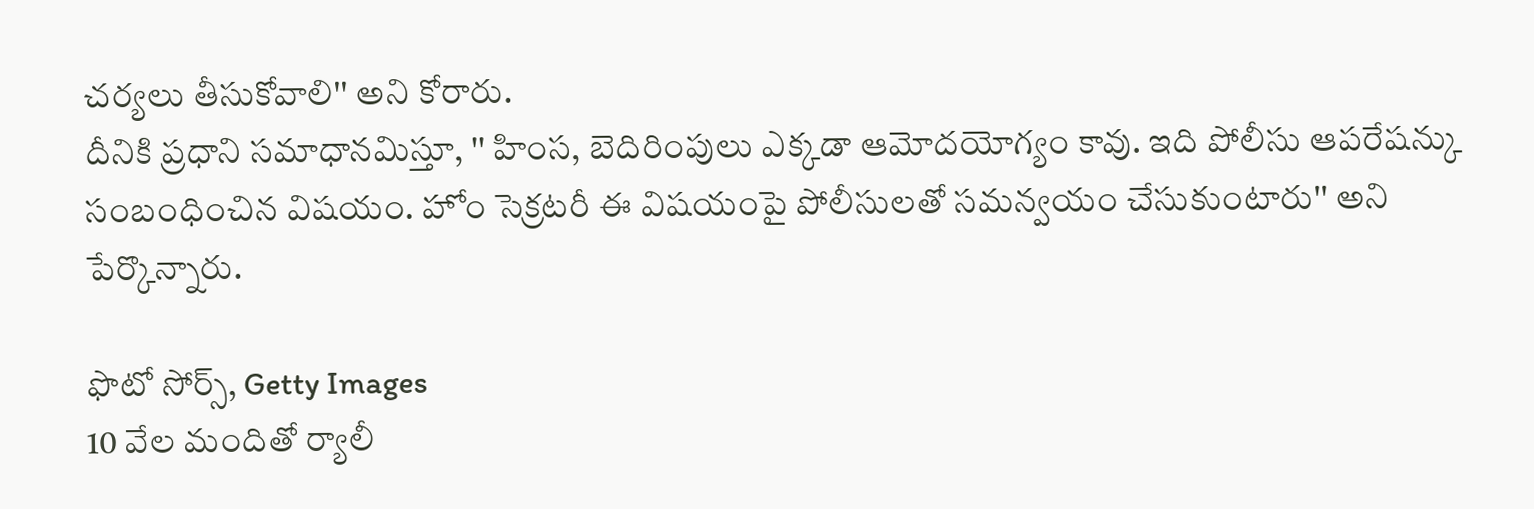చర్యలు తీసుకోవాలి'' అని కోరారు.
దీనికి ప్రధాని సమాధానమిస్తూ, '' హింస, బెదిరింపులు ఎక్కడా ఆమోదయోగ్యం కావు. ఇది పోలీసు ఆపరేషన్కు సంబంధించిన విషయం. హోం సెక్రటరీ ఈ విషయంపై పోలీసులతో సమన్వయం చేసుకుంటారు'' అని పేర్కొన్నారు.

ఫొటో సోర్స్, Getty Images
10 వేల మందితో ర్యాలీ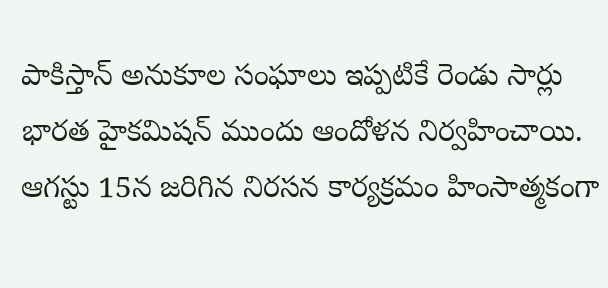పాకిస్తాన్ అనుకూల సంఘాలు ఇప్పటికే రెండు సార్లు భారత హైకమిషన్ ముందు ఆందోళన నిర్వహించాయి.
ఆగస్టు 15న జరిగిన నిరసన కార్యక్రమం హింసాత్మకంగా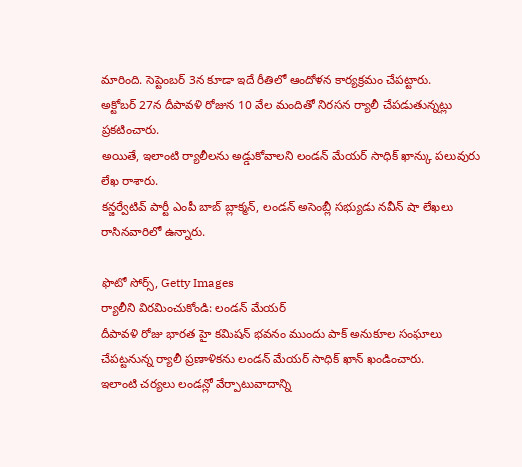మారింది. సెప్టెంబర్ 3న కూడా ఇదే రీతిలో ఆందోళన కార్యక్రమం చేపట్టారు.
అక్టోబర్ 27న దీపావళి రోజున 10 వేల మందితో నిరసన ర్యాలీ చేపడుతున్నట్లు ప్రకటించారు.
అయితే, ఇలాంటి ర్యాలీలను అడ్డుకోవాలని లండన్ మేయర్ సాధిక్ ఖాన్కు పలువురు లేఖ రాశారు.
కన్జర్వేటివ్ పార్టీ ఎంపీ బాబ్ బ్లాక్మన్, లండన్ అసెంబ్లీ సభ్యుడు నవీన్ షా లేఖలు రాసినవారిలో ఉన్నారు.

ఫొటో సోర్స్, Getty Images
ర్యాలీని విరమించుకోండి: లండన్ మేయర్
దీపావళి రోజు భారత హై కమిషన్ భవనం ముందు పాక్ అనుకూల సంఘాలు చేపట్టనున్న ర్యాలీ ప్రణాళికను లండన్ మేయర్ సాధిక్ ఖాన్ ఖండించారు.
ఇలాంటి చర్యలు లండన్లో వేర్పాటువాదాన్ని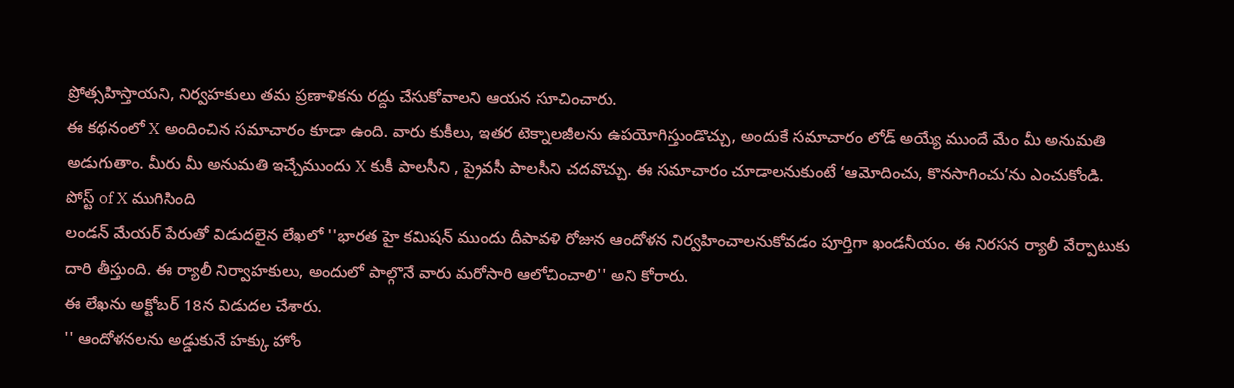ప్రోత్సహిస్తాయని, నిర్వహకులు తమ ప్రణాళికను రద్దు చేసుకోవాలని ఆయన సూచించారు.
ఈ కథనంలో X అందించిన సమాచారం కూడా ఉంది. వారు కుకీలు, ఇతర టెక్నాలజీలను ఉపయోగిస్తుండొచ్చు, అందుకే సమాచారం లోడ్ అయ్యే ముందే మేం మీ అనుమతి అడుగుతాం. మీరు మీ అనుమతి ఇచ్చేముందు X కుకీ పాలసీని , ప్రైవసీ పాలసీని చదవొచ్చు. ఈ సమాచారం చూడాలనుకుంటే ‘ఆమోదించు, కొనసాగించు’ను ఎంచుకోండి.
పోస్ట్ of X ముగిసింది
లండన్ మేయర్ పేరుతో విడుదలైన లేఖలో ''భారత హై కమిషన్ ముందు దీపావళి రోజున ఆందోళన నిర్వహించాలనుకోవడం పూర్తిగా ఖండనీయం. ఈ నిరసన ర్యాలీ వేర్పాటుకు దారి తీస్తుంది. ఈ ర్యాలీ నిర్వాహకులు, అందులో పాల్గొనే వారు మరోసారి ఆలోచించాలి'' అని కోరారు.
ఈ లేఖను అక్టోబర్ 18న విడుదల చేశారు.
'' ఆందోళనలను అడ్డుకునే హక్కు హోం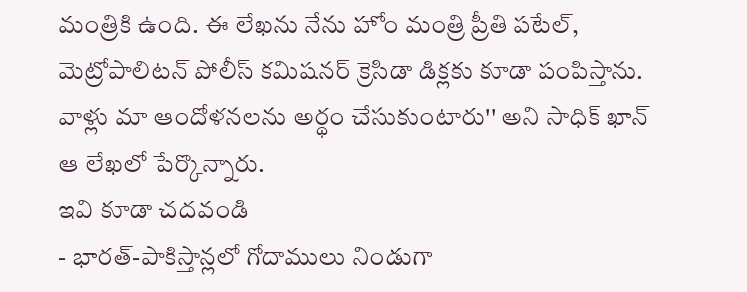మంత్రికి ఉంది. ఈ లేఖను నేను హోం మంత్రి ప్రీతి పటేల్, మెట్రోపాలిటన్ పోలీస్ కమిషనర్ క్రెసిడా డిక్లకు కూడా పంపిస్తాను. వాళ్లు మా ఆందోళనలను అర్థం చేసుకుంటారు'' అని సాధిక్ ఖాన్ ఆ లేఖలో పేర్కొన్నారు.
ఇవి కూడా చదవండి
- భారత్-పాకిస్తాన్లలో గోదాములు నిండుగా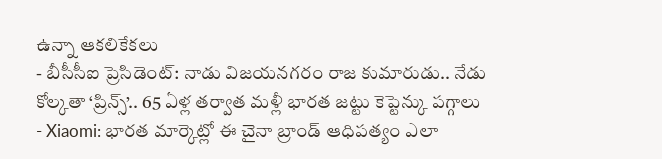ఉన్నా ఆకలికేకలు
- బీసీసీఐ ప్రెసిడెంట్: నాడు విజయనగరం రాజ కుమారుడు.. నేడు కోల్కతా ‘ప్రిన్స్’.. 65 ఏళ్ల తర్వాత మళ్లీ భారత జట్టు కెప్టెన్కు పగ్గాలు
- Xiaomi: భారత మార్కెట్లో ఈ చైనా బ్రాండ్ ఆధిపత్యం ఎలా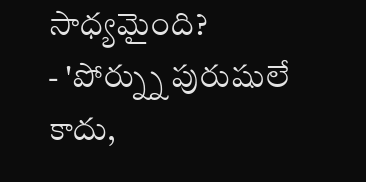సాధ్యమైంది?
- 'పోర్న్ను పురుషులే కాదు,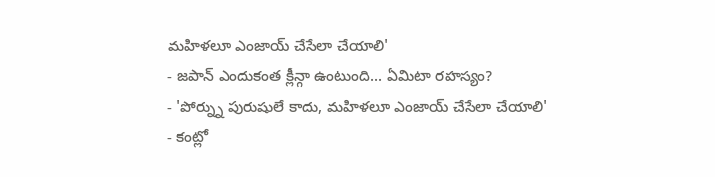మహిళలూ ఎంజాయ్ చేసేలా చేయాలి'
- జపాన్ ఎందుకంత క్లీన్గా ఉంటుంది... ఏమిటా రహస్యం?
- 'పోర్న్ను పురుషులే కాదు, మహిళలూ ఎంజాయ్ చేసేలా చేయాలి'
- కంట్లో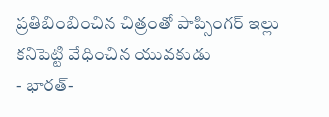ప్రతిబింబించిన చిత్రంతో పాప్సింగర్ ఇల్లు కనిపెట్టి వేధించిన యువకుడు
- భారత్-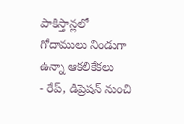పాకిస్తాన్లలో గోదాములు నిండుగా ఉన్నా ఆకలికేకలు
- రేప్, డిప్రెషన్ నుంచి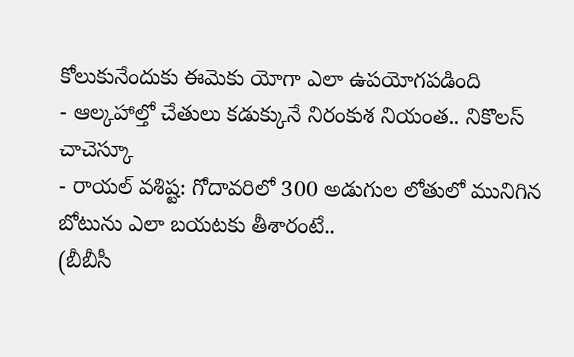కోలుకునేందుకు ఈమెకు యోగా ఎలా ఉపయోగపడింది
- ఆల్కహాల్తో చేతులు కడుక్కునే నిరంకుశ నియంత.. నికొలస్ చాచెస్కూ
- రాయల్ వశిష్ట: గోదావరిలో 300 అడుగుల లోతులో మునిగిన బోటును ఎలా బయటకు తీశారంటే..
(బీబీసీ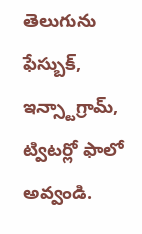తెలుగును ఫేస్బుక్, ఇన్స్టాగ్రామ్, ట్విటర్లో ఫాలో అవ్వండి.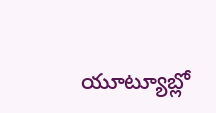యూట్యూబ్లో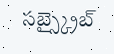సబ్స్క్రైబ్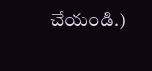చేయండి.)